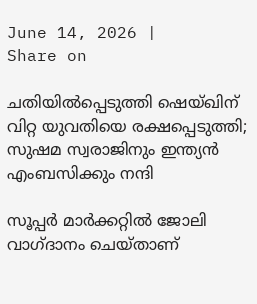June 14, 2026 |
Share on

ചതിയില്‍പ്പെടുത്തി ഷെയ്ഖിന് വിറ്റ യുവതിയെ രക്ഷപ്പെടുത്തി; സുഷമ സ്വരാജിനും ഇന്ത്യന്‍ എംബസിക്കും നന്ദി

സൂപ്പര്‍ മാര്‍ക്കറ്റില്‍ ജോലി വാഗ്ദാനം ചെയ്താണ്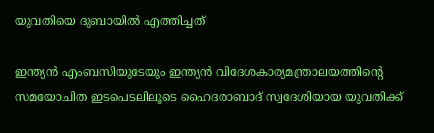യുവതിയെ ദുബായില്‍ എത്തിച്ചത്

ഇന്ത്യന്‍ എംബസിയുടേയും ഇന്ത്യന്‍ വിദേശകാര്യമന്ത്രാലയത്തിന്റെ സമയോചിത ഇടപെടലിലൂടെ ഹൈദരാബാദ് സ്വദേശിയായ യുവതിക്ക്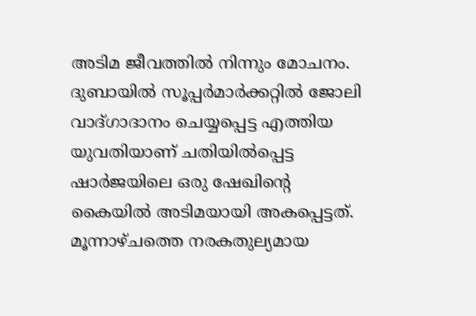അടിമ ജീവത്തില്‍ നിന്നും മോചനം. ദുബായില്‍ സൂപ്പര്‍മാര്‍ക്കറ്റില്‍ ജോലി വാദ്ഗാദാനം ചെയ്യപ്പെട്ട എത്തിയ യുവതിയാണ് ചതിയില്‍പ്പെട്ട ഷാര്‍ജയിലെ ഒരു ഷേഖിന്റെ കൈയില്‍ അടിമയായി അകപ്പെട്ടത്. മൂന്നാഴ്ചത്തെ നരകതുല്യമായ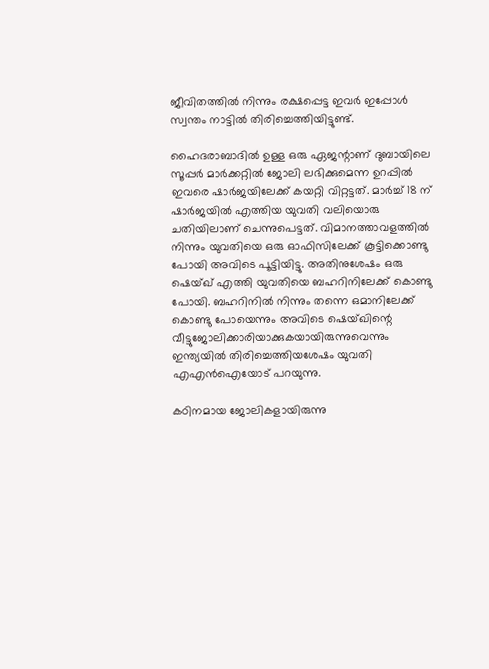ജീവിതത്തില്‍ നിന്നും രക്ഷപ്പെട്ട ഇവര്‍ ഇപ്പോള്‍ സ്വന്തം നാട്ടില്‍ തിരിച്ചെത്തിയിട്ടുണ്ട്.

ഹൈദരാബാദില്‍ ഉള്ള ഒരു ഏജന്റാണ് ദുബായിലെ സൂപ്പര്‍ മാര്‍ക്കറ്റില്‍ ജോലി ലഭിക്കുമെന്ന ഉറപ്പില്‍ ഇവരെ ഷാര്‍ജയിലേക്ക് കയറ്റി വിറ്റട്ടത്. മാര്‍ച്ച് 18 ന് ഷാര്‍ജയില്‍ എത്തിയ യുവതി വലിയൊരു ചതിയിലാണ് ചെന്നുപെട്ടത്. വിമാനത്താവളത്തില്‍ നിന്നും യുവതിയെ ഒരു ഓഫിസിലേക്ക് കൂട്ടിക്കൊണ്ടു പോയി അവിടെ പൂട്ടിയിട്ടു. അതിനുശേഷം ഒരു ഷെയ്ഖ് എത്തി യുവതിയെ ബഹറിനിലേക്ക് കൊണ്ടു പോയി. ബഹറിനില്‍ നിന്നും തന്നെ ഒമാനിലേക്ക് കൊണ്ടു പോയെന്നും അവിടെ ഷെയ്ഖിന്റെ വീട്ടുജോലിക്കാരിയാക്കുകയായിരുന്നുവെന്നും ഇന്ത്യയില്‍ തിരിച്ചെത്തിയശേഷം യുവതി എഎന്‍ഐയോട് പറയുന്നു.

കഠിനമായ ജോലികളായിരുന്നു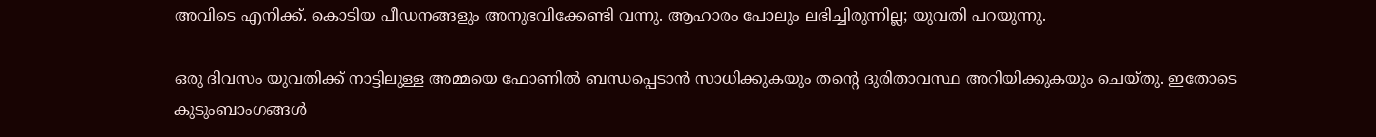അവിടെ എനിക്ക്. കൊടിയ പീഡനങ്ങളും അനുഭവിക്കേണ്ടി വന്നു. ആഹാരം പോലും ലഭിച്ചിരുന്നില്ല; യുവതി പറയുന്നു.

ഒരു ദിവസം യുവതിക്ക് നാട്ടിലുള്ള അമ്മയെ ഫോണില്‍ ബന്ധപ്പെടാന്‍ സാധിക്കുകയും തന്റെ ദുരിതാവസ്ഥ അറിയിക്കുകയും ചെയ്തു. ഇതോടെ കുടുംബാംഗങ്ങള്‍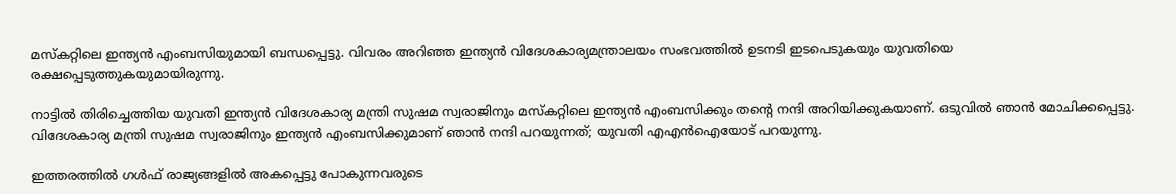മസ്‌കറ്റിലെ ഇന്ത്യന്‍ എംബസിയുമായി ബന്ധപ്പെട്ടു. വിവരം അറിഞ്ഞ ഇന്ത്യന്‍ വിദേശകാര്യമന്ത്രാലയം സംഭവത്തില്‍ ഉടനടി ഇടപെടുകയും യുവതിയെ രക്ഷപ്പെടുത്തുകയുമായിരുന്നു.

നാട്ടില്‍ തിരിച്ചെത്തിയ യുവതി ഇന്ത്യന്‍ വിദേശകാര്യ മന്ത്രി സുഷമ സ്വരാജിനും മസ്‌കറ്റിലെ ഇന്ത്യന്‍ എംബസിക്കും തന്റെ നന്ദി അറിയിക്കുകയാണ്. ഒടുവില്‍ ഞാന്‍ മോചിക്കപ്പെട്ടു. വിദേശകാര്യ മന്ത്രി സുഷമ സ്വരാജിനും ഇന്ത്യന്‍ എംബസിക്കുമാണ് ഞാന്‍ നന്ദി പറയുന്നത്; യുവതി എഎന്‍ഐയോട് പറയുന്നു.

ഇത്തരത്തില്‍ ഗള്‍ഫ് രാജ്യങ്ങളില്‍ അകപ്പെട്ടു പോകുന്നവരുടെ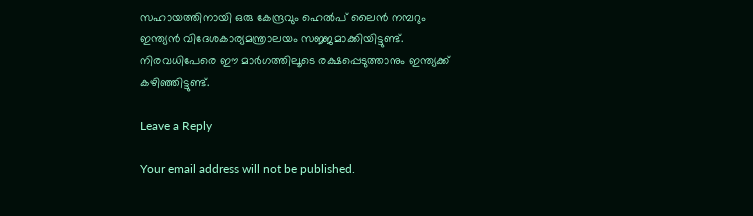സഹായത്തിനായി ഒരു കേന്ദ്രവും ഹെല്‍പ് ലൈന്‍ നമ്പറും ഇന്ത്യന്‍ വിദേശകാര്യമന്ത്രാലയം സജ്ജമാക്കിയിട്ടുണ്ട്. നിരവധിപേരെ ഈ മാര്‍ഗത്തിലൂടെ രക്ഷപ്പെടുത്താനും ഇന്ത്യക്ക് കഴിഞ്ഞിട്ടുണ്ട്.

Leave a Reply

Your email address will not be published.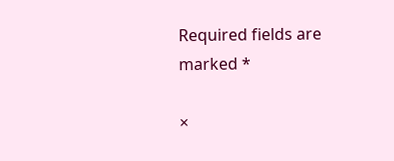Required fields are marked *

×